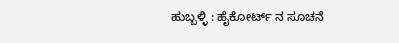ಹುಬ್ಬಳ್ಳಿ : ಹೈಕೋರ್ಟ್ ನ ಸೂಚನೆ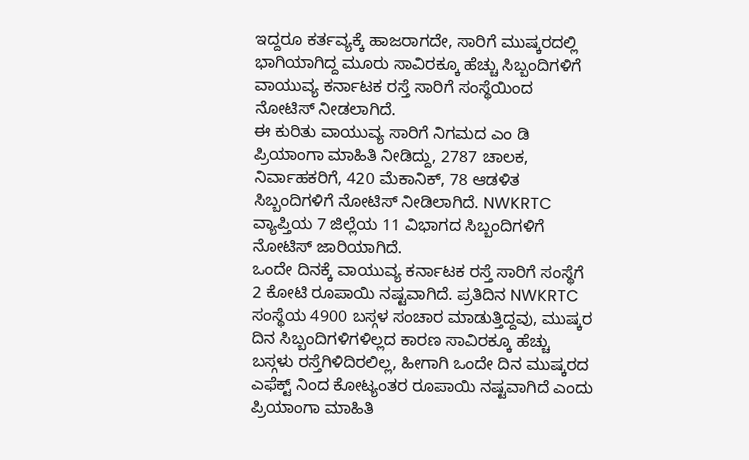ಇದ್ದರೂ ಕರ್ತವ್ಯಕ್ಕೆ ಹಾಜರಾಗದೇ, ಸಾರಿಗೆ ಮುಷ್ಕರದಲ್ಲಿ ಭಾಗಿಯಾಗಿದ್ದ ಮೂರು ಸಾವಿರಕ್ಕೂ ಹೆಚ್ಚು ಸಿಬ್ಬಂದಿಗಳಿಗೆ ವಾಯುವ್ಯ ಕರ್ನಾಟಕ ರಸ್ತೆ ಸಾರಿಗೆ ಸಂಸ್ಥೆಯಿಂದ ನೋಟಿಸ್ ನೀಡಲಾಗಿದೆ.
ಈ ಕುರಿತು ವಾಯುವ್ಯ ಸಾರಿಗೆ ನಿಗಮದ ಎಂ ಡಿ ಪ್ರಿಯಾಂಗಾ ಮಾಹಿತಿ ನೀಡಿದ್ದು, 2787 ಚಾಲಕ, ನಿರ್ವಾಹಕರಿಗೆ, 420 ಮೆಕಾನಿಕ್, 78 ಆಡಳಿತ ಸಿಬ್ಬಂದಿಗಳಿಗೆ ನೋಟಿಸ್ ನೀಡಿಲಾಗಿದೆ. NWKRTC ವ್ಯಾಪ್ತಿಯ 7 ಜಿಲ್ಲೆಯ 11 ವಿಭಾಗದ ಸಿಬ್ಬಂದಿಗಳಿಗೆ ನೋಟಿಸ್ ಜಾರಿಯಾಗಿದೆ.
ಒಂದೇ ದಿನಕ್ಕೆ ವಾಯುವ್ಯ ಕರ್ನಾಟಕ ರಸ್ತೆ ಸಾರಿಗೆ ಸಂಸ್ಥೆಗೆ 2 ಕೋಟಿ ರೂಪಾಯಿ ನಷ್ಟವಾಗಿದೆ. ಪ್ರತಿದಿನ NWKRTC ಸಂಸ್ಥೆಯ 4900 ಬಸ್ಗಳ ಸಂಚಾರ ಮಾಡುತ್ತಿದ್ದವು, ಮುಷ್ಕರ ದಿನ ಸಿಬ್ಬಂದಿಗಳಿಗಳಿಲ್ಲದ ಕಾರಣ ಸಾವಿರಕ್ಕೂ ಹೆಚ್ಚು ಬಸ್ಗಳು ರಸ್ತೆಗಿಳಿದಿರಲಿಲ್ಲ, ಹೀಗಾಗಿ ಒಂದೇ ದಿನ ಮುಷ್ಕರದ ಎಫೆಕ್ಟ್ ನಿಂದ ಕೋಟ್ಯಂತರ ರೂಪಾಯಿ ನಷ್ಟವಾಗಿದೆ ಎಂದು ಪ್ರಿಯಾಂಗಾ ಮಾಹಿತಿ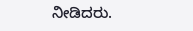ನೀಡಿದರು.